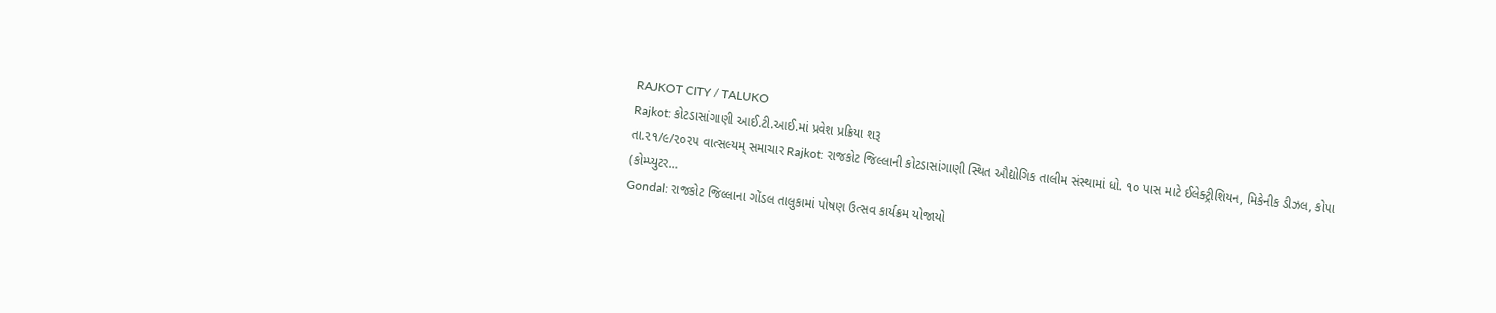RAJKOT CITY / TALUKO
Rajkot: કોટડાસાંગાણી આઈ.ટી.આઈ.માં પ્રવેશ પ્રક્રિયા શરૂ
તા.૨૧/૯/૨૦૨૫ વાત્સલ્યમ્ સમાચાર Rajkot: રાજકોટ જિલ્લાની કોટડાસાંગાણી સ્થિત ઔદ્યોગિક તાલીમ સંસ્થામાં ધો. ૧૦ પાસ માટે ઈલેક્ટ્રીશિયન, મિકેનીક ડીઝલ, કોપા (કોમ્પ્યુટર…
Gondal: રાજકોટ જિલ્લાના ગોંડલ તાલુકામાં પોષણ ઉત્સવ કાર્યક્રમ યોજાયો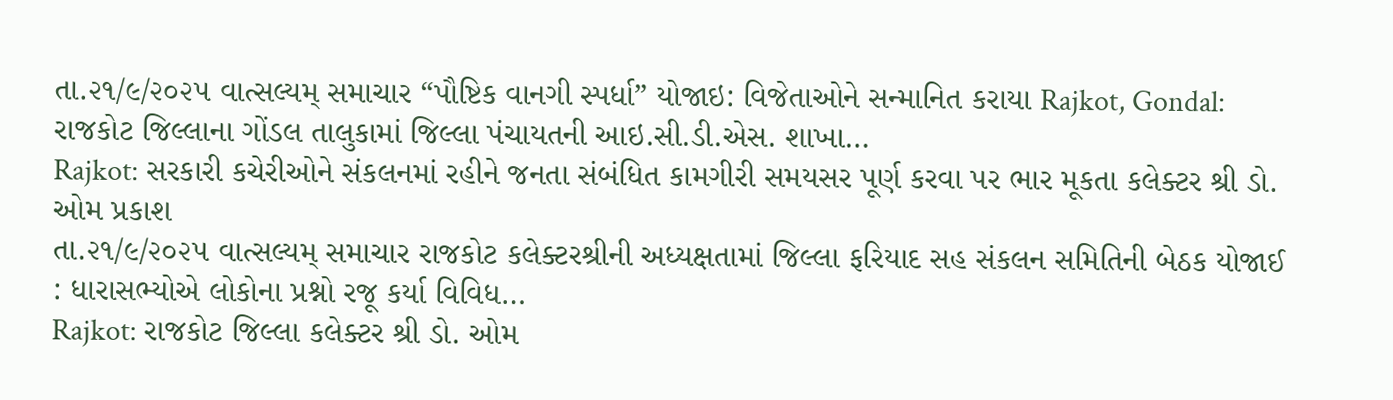તા.૨૧/૯/૨૦૨૫ વાત્સલ્યમ્ સમાચાર “પૌષ્ટિક વાનગી સ્પર્ધા” યોજાઇ: વિજેતાઓને સન્માનિત કરાયા Rajkot, Gondal: રાજકોટ જિલ્લાના ગોંડલ તાલુકામાં જિલ્લા પંચાયતની આઇ.સી.ડી.એસ. શાખા…
Rajkot: સરકારી કચેરીઓને સંકલનમાં રહીને જનતા સંબંધિત કામગીરી સમયસર પૂર્ણ કરવા પર ભાર મૂકતા કલેક્ટર શ્રી ડો. ઓમ પ્રકાશ
તા.૨૧/૯/૨૦૨૫ વાત્સલ્યમ્ સમાચાર રાજકોટ કલેક્ટરશ્રીની અધ્યક્ષતામાં જિલ્લા ફરિયાદ સહ સંકલન સમિતિની બેઠક યોજાઈ : ધારાસભ્યોએ લોકોના પ્રશ્નો રજૂ કર્યા વિવિધ…
Rajkot: રાજકોટ જિલ્લા કલેક્ટર શ્રી ડો. ઓમ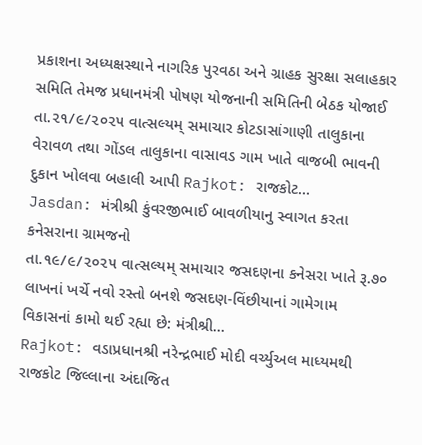પ્રકાશના અધ્યક્ષસ્થાને નાગરિક પુરવઠા અને ગ્રાહક સુરક્ષા સલાહકાર સમિતિ તેમજ પ્રધાનમંત્રી પોષણ યોજનાની સમિતિની બેઠક યોજાઈ
તા.૨૧/૯/૨૦૨૫ વાત્સલ્યમ્ સમાચાર કોટડાસાંગાણી તાલુકાના વેરાવળ તથા ગોંડલ તાલુકાના વાસાવડ ગામ ખાતે વાજબી ભાવની દુકાન ખોલવા બહાલી આપી Rajkot: રાજકોટ…
Jasdan: મંત્રીશ્રી કુંવરજીભાઈ બાવળીયાનુ સ્વાગત કરતા કનેસરાના ગ્રામજનો
તા.૧૯/૯/૨૦૨૫ વાત્સલ્યમ્ સમાચાર જસદણના કનેસરા ખાતે રૂ.૭૦ લાખનાં ખર્ચે નવો રસ્તો બનશે જસદણ-વિંછીયાનાં ગામેગામ વિકાસનાં કામો થઈ રહ્યા છે: મંત્રીશ્રી…
Rajkot: વડાપ્રધાનશ્રી નરેન્દ્રભાઈ મોદી વર્ચ્યુઅલ માધ્યમથી રાજકોટ જિલ્લાના અંદાજિત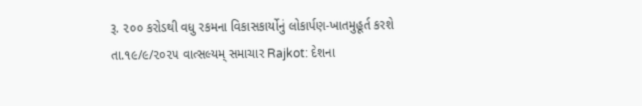રૂ. ૨૦૦ કરોડથી વધુ રકમના વિકાસકાર્યોનું લોકાર્પણ-ખાતમુહૂર્ત કરશે
તા.૧૯/૯/૨૦૨૫ વાત્સલ્યમ્ સમાચાર Rajkot: દેશના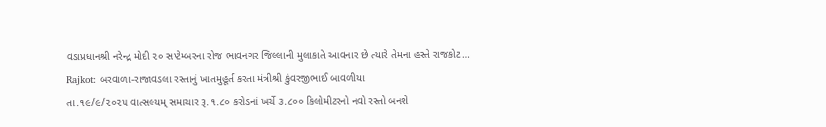વડાપ્રધાનશ્રી નરેન્દ્ર મોદી ૨૦ સપ્ટેમ્બરના રોજ ભાવનગર જિલ્લાની મુલાકાતે આવનાર છે ત્યારે તેમના હસ્તે રાજકોટ…
Rajkot: બરવાળા-રાજાવડલા રસ્તાનું ખાતમુહૂર્ત કરતા મંત્રીશ્રી કુંવરજીભાઈ બાવળીયા
તા.૧૯/૯/૨૦૨૫ વાત્સલ્યમ્ સમાચાર રૂ.૧.૮૦ કરોડનાં ખર્ચે ૩.૮૦૦ કિલોમીટરનો નવો રસ્તો બનશે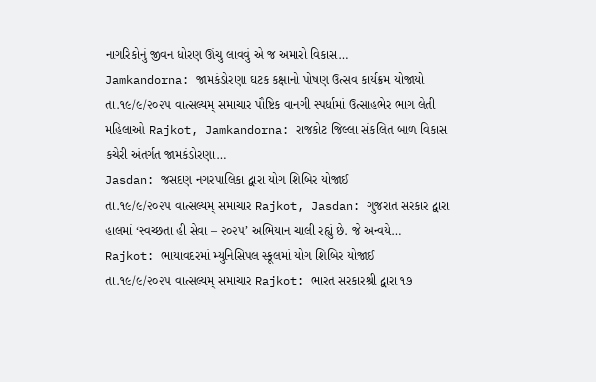નાગરિકોનું જીવન ધોરણ ઊંચુ લાવવું એ જ અમારો વિકાસ…
Jamkandorna: જામકંડોરણા ઘટક કક્ષાનો પોષણ ઉત્સવ કાર્યક્રમ યોજાયો
તા.૧૯/૯/૨૦૨૫ વાત્સલ્યમ્ સમાચાર પૌષ્ટિક વાનગી સ્પર્ધામાં ઉત્સાહભેર ભાગ લેતી મહિલાઓ Rajkot, Jamkandorna: રાજકોટ જિલ્લા સંકલિત બાળ વિકાસ કચેરી અંતર્ગત જામકંડોરણા…
Jasdan: જસદણ નગરપાલિકા દ્વારા યોગ શિબિર યોજાઈ
તા.૧૯/૯/૨૦૨૫ વાત્સલ્યમ્ સમાચાર Rajkot, Jasdan: ગુજરાત સરકાર દ્વારા હાલમાં ‘સ્વચ્છતા હી સેવા – ૨૦૨૫’ અભિયાન ચાલી રહ્યું છે. જે અન્વયે…
Rajkot: ભાયાવદરમાં મ્યુનિસિપલ સ્કૂલમાં યોગ શિબિર યોજાઈ
તા.૧૯/૯/૨૦૨૫ વાત્સલ્યમ્ સમાચાર Rajkot: ભારત સરકારશ્રી દ્વારા ૧૭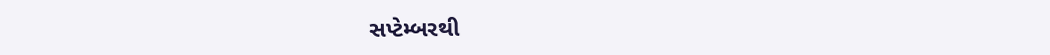સપ્ટેમ્બરથી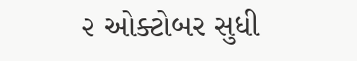૨ ઓક્ટોબર સુધી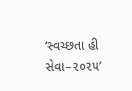‘સ્વચ્છતા હી સેવા–૨૦૨૫’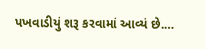પખવાડીયું શરૂ કરવામાં આવ્યં છે.…